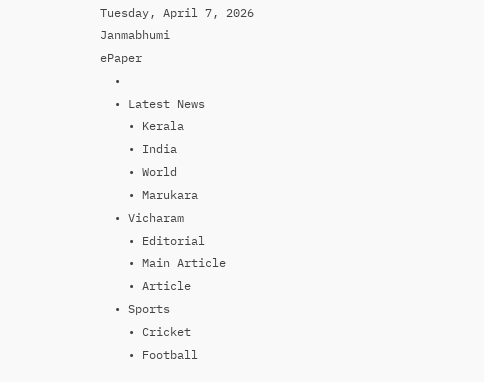Tuesday, April 7, 2026
Janmabhumi
ePaper
  •
  • Latest News
    • Kerala
    • India
    • World
    • Marukara
  • Vicharam
    • Editorial
    • Main Article
    • Article
  • Sports
    • Cricket
    • Football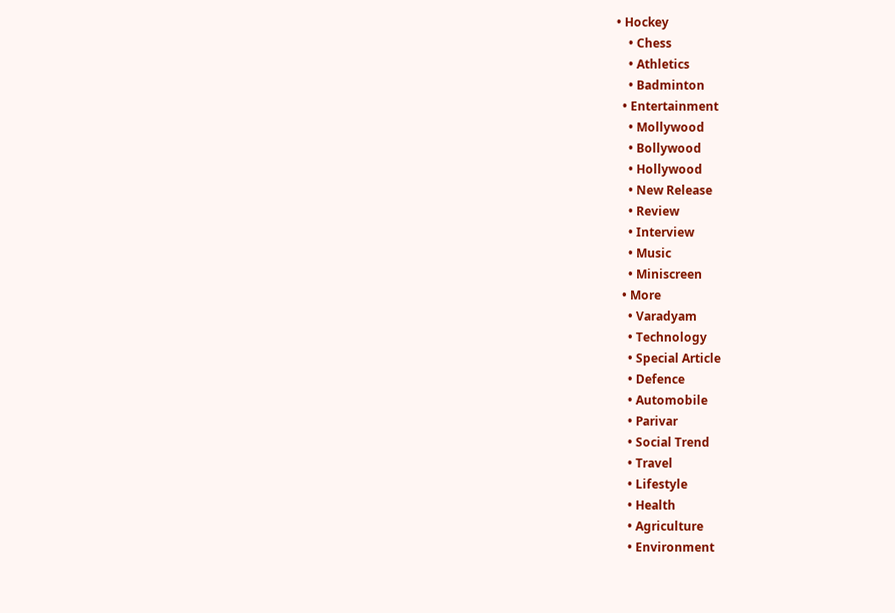• Hockey
    • Chess
    • Athletics
    • Badminton
  • Entertainment
    • Mollywood
    • Bollywood
    • Hollywood
    • New Release
    • Review
    • Interview
    • Music
    • Miniscreen
  • More
    • Varadyam
    • Technology
    • Special Article
    • Defence
    • Automobile
    • Parivar
    • Social Trend
    • Travel
    • Lifestyle
    • Health
    • Agriculture
    • Environment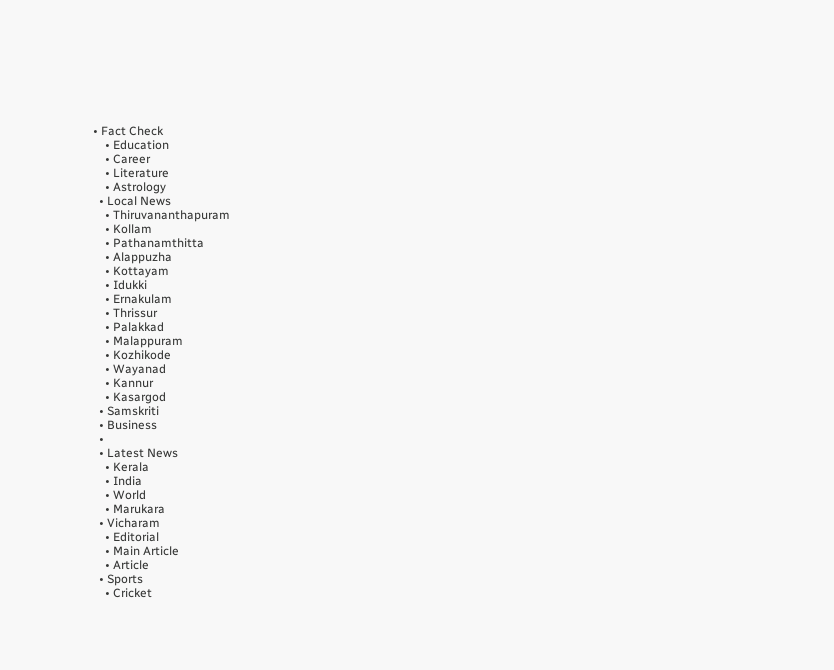• Fact Check
    • Education
    • Career
    • Literature
    • Astrology
  • Local News
    • Thiruvananthapuram
    • Kollam
    • Pathanamthitta
    • Alappuzha
    • Kottayam
    • Idukki
    • Ernakulam
    • Thrissur
    • Palakkad
    • Malappuram
    • Kozhikode
    • Wayanad
    • Kannur
    • Kasargod
  • Samskriti
  • Business
  •
  • Latest News
    • Kerala
    • India
    • World
    • Marukara
  • Vicharam
    • Editorial
    • Main Article
    • Article
  • Sports
    • Cricket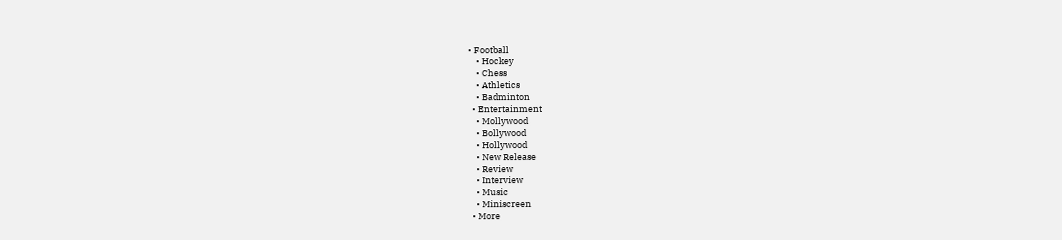• Football
    • Hockey
    • Chess
    • Athletics
    • Badminton
  • Entertainment
    • Mollywood
    • Bollywood
    • Hollywood
    • New Release
    • Review
    • Interview
    • Music
    • Miniscreen
  • More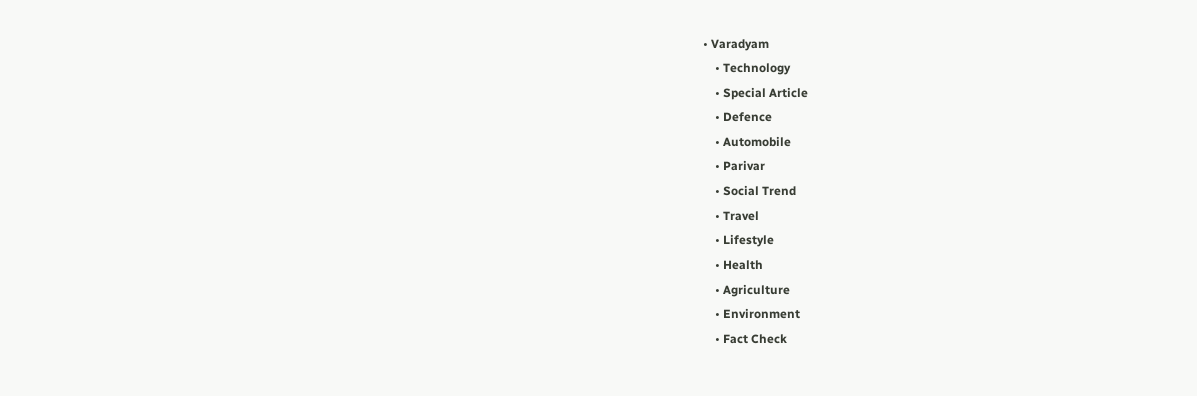• Varadyam
    • Technology
    • Special Article
    • Defence
    • Automobile
    • Parivar
    • Social Trend
    • Travel
    • Lifestyle
    • Health
    • Agriculture
    • Environment
    • Fact Check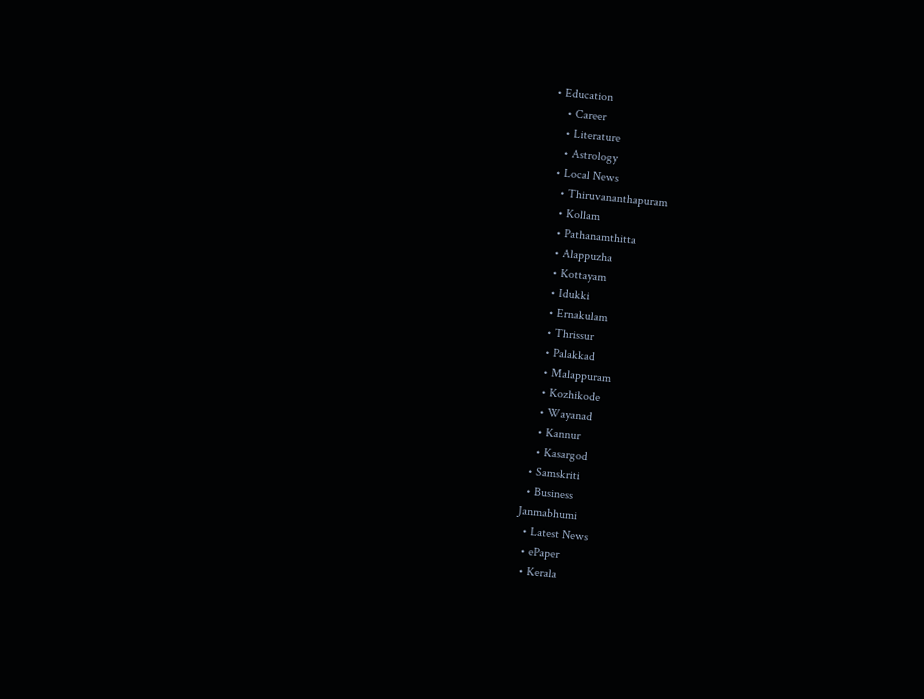• Education
    • Career
    • Literature
    • Astrology
  • Local News
    • Thiruvananthapuram
    • Kollam
    • Pathanamthitta
    • Alappuzha
    • Kottayam
    • Idukki
    • Ernakulam
    • Thrissur
    • Palakkad
    • Malappuram
    • Kozhikode
    • Wayanad
    • Kannur
    • Kasargod
  • Samskriti
  • Business
Janmabhumi
  • Latest News
  • ePaper
  • Kerala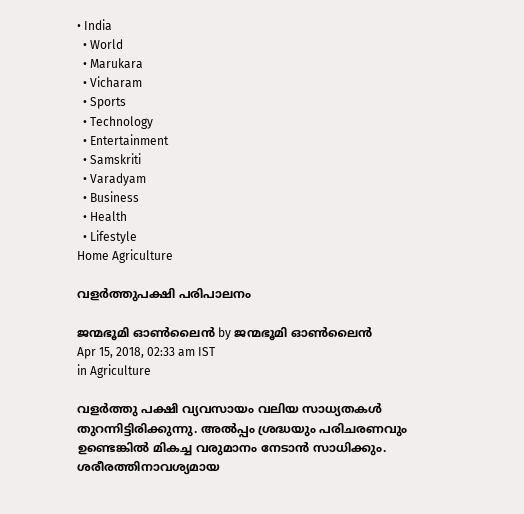• India
  • World
  • Marukara
  • Vicharam
  • Sports
  • Technology
  • Entertainment
  • Samskriti
  • Varadyam
  • Business
  • Health
  • Lifestyle
Home Agriculture

വളർത്തുപക്ഷി പരിപാലനം

ജന്മഭൂമി ഓണ്‍ലൈന്‍ by ജന്മഭൂമി ഓണ്‍ലൈന്‍
Apr 15, 2018, 02:33 am IST
in Agriculture

വളര്‍ത്തു പക്ഷി വ്യവസായം വലിയ സാധ്യതകള്‍ തുറന്നിട്ടിരിക്കുന്നു. അല്‍പ്പം ശ്രദ്ധയും പരിചരണവും ഉണ്ടെങ്കില്‍ മികച്ച വരുമാനം നേടാന്‍ സാധിക്കും. ശരീരത്തിനാവശ്യമായ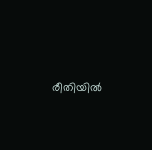രീതിയില്‍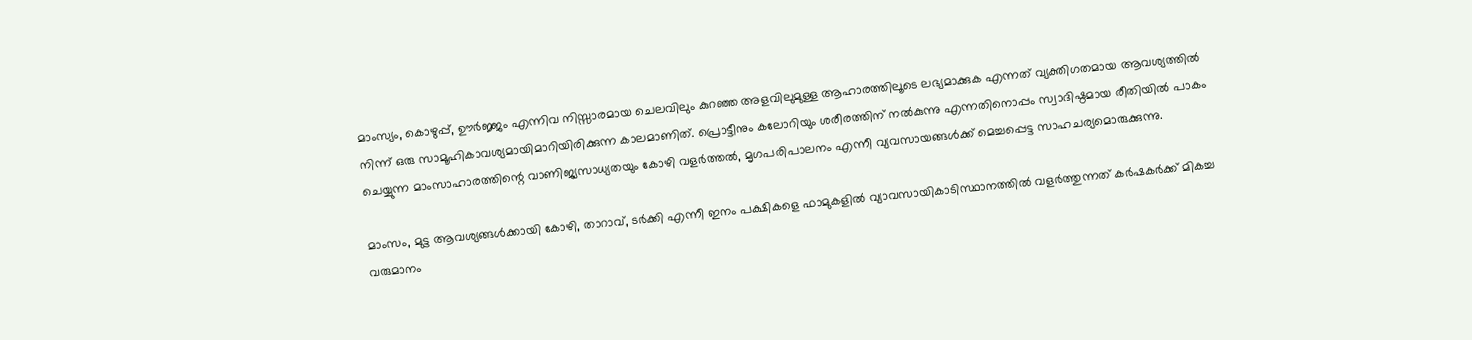മാംസ്യം, കൊഴുപ്പ്, ഊര്‍ജ്ജം എന്നിവ നിസ്സാരമായ ചെലവിലും കുറഞ്ഞ അളവിലുമുള്ള ആഹാരത്തിലൂടെ ലഭ്യമാക്കുക എന്നത് വ്യക്തിഗതമായ ആവശ്യത്തില്‍ നിന്ന് ഒരു സാമൂഹികാവശ്യമായിമാറിയിരിക്കുന്ന കാലമാണിത്. പ്രൊട്ടീനും കലോറിയും ശരീരത്തിന് നല്‍കുന്നു എന്നതിനൊപ്പം സ്വാദിഷ്ഠമായ രീതിയില്‍ പാകം ചെയ്യുന്ന മാംസാഹാരത്തിന്റെ വാണിജ്യസാധ്യതയും കോഴി വളര്‍ത്തല്‍, മൃഗപരിപാലനം എന്നീ വ്യവസായങ്ങള്‍ക്ക് മെച്ചപ്പെട്ട സാഹചര്യമൊരുക്കുന്നു.

മാംസം, മുട്ട ആവശ്യങ്ങള്‍ക്കായി കോഴി, താറാവ്, ടര്‍ക്കി എന്നീ ഇനം പക്ഷികളെ ഫാമുകളില്‍ വ്യാവസായികാടിസ്ഥാനത്തില്‍ വളര്‍ത്തുന്നത് കര്‍ഷകര്‍ക്ക് മികച്ച വരുമാനം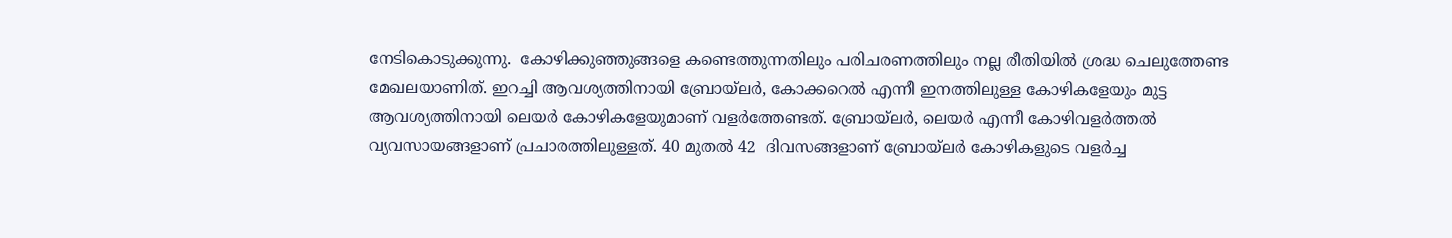നേടികൊടുക്കുന്നു.  കോഴിക്കുഞ്ഞുങ്ങളെ കണ്ടെത്തുന്നതിലും പരിചരണത്തിലും നല്ല രീതിയില്‍ ശ്രദ്ധ ചെലുത്തേണ്ട മേഖലയാണിത്. ഇറച്ചി ആവശ്യത്തിനായി ബ്രോയ്‌ലര്‍, കോക്കറെല്‍ എന്നീ ഇനത്തിലുള്ള കോഴികളേയും മുട്ട ആവശ്യത്തിനായി ലെയര്‍ കോഴികളേയുമാണ് വളര്‍ത്തേണ്ടത്. ബ്രോയ്‌ലര്‍, ലെയര്‍ എന്നീ കോഴിവളര്‍ത്തല്‍ വ്യവസായങ്ങളാണ് പ്രചാരത്തിലുള്ളത്. 40 മുതല്‍ 42  ദിവസങ്ങളാണ് ബ്രോയ്‌ലര്‍ കോഴികളുടെ വളര്‍ച്ച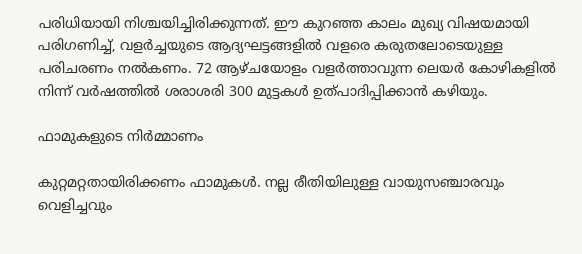പരിധിയായി നിശ്ചയിച്ചിരിക്കുന്നത്. ഈ കുറഞ്ഞ കാലം മുഖ്യ വിഷയമായി പരിഗണിച്ച്, വളര്‍ച്ചയുടെ ആദ്യഘട്ടങ്ങളില്‍ വളരെ കരുതലോടെയുള്ള പരിചരണം നല്‍കണം. 72 ആഴ്ചയോളം വളര്‍ത്താവുന്ന ലെയര്‍ കോഴികളില്‍ നിന്ന് വര്‍ഷത്തില്‍ ശരാശരി 300 മുട്ടകള്‍ ഉത്പാദിപ്പിക്കാന്‍ കഴിയും.

ഫാമുകളുടെ നിര്‍മ്മാണം

കുറ്റമറ്റതായിരിക്കണം ഫാമുകള്‍. നല്ല രീതിയിലുള്ള വായുസഞ്ചാരവും വെളിച്ചവും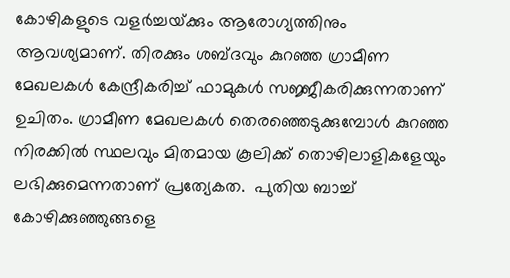കോഴികളുടെ വളര്‍ച്ചയ്‌ക്കും ആരോഗ്യത്തിനും ആവശ്യമാണ്. തിരക്കും ശബ്ദവും കുറഞ്ഞ ഗ്രാമീണ മേഖലകള്‍ കേന്ദ്രീകരിച്ച് ഫാമുകള്‍ സജ്ജീകരിക്കുന്നതാണ് ഉചിതം. ഗ്രാമീണ മേഖലകള്‍ തെരഞ്ഞെടുക്കുമ്പോള്‍ കുറഞ്ഞ നിരക്കില്‍ സ്ഥലവും മിതമായ കൂലിക്ക് തൊഴിലാളികളേയും ലഭിക്കുമെന്നതാണ് പ്രത്യേകത.  പുതിയ ബാച്ച് കോഴിക്കുഞ്ഞുങ്ങളെ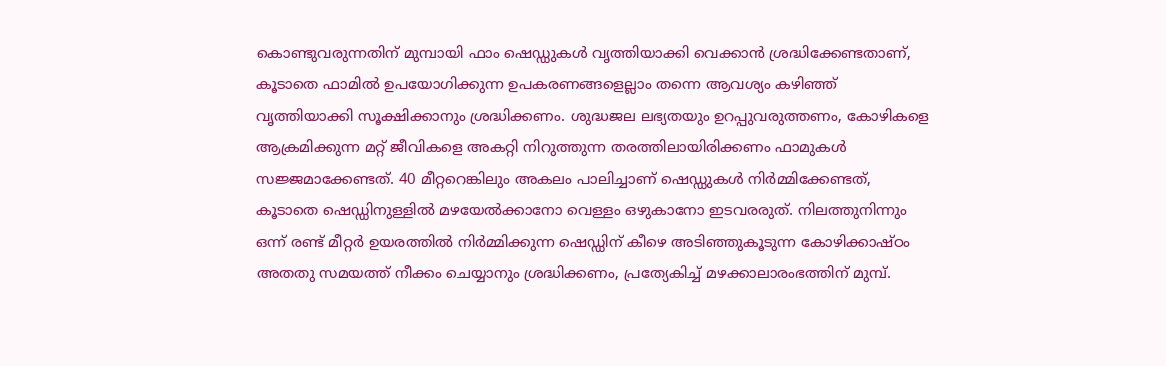കൊണ്ടുവരുന്നതിന് മുമ്പായി ഫാം ഷെഡ്ഡുകള്‍ വൃത്തിയാക്കി വെക്കാന്‍ ശ്രദ്ധിക്കേണ്ടതാണ്, കൂടാതെ ഫാമില്‍ ഉപയോഗിക്കുന്ന ഉപകരണങ്ങളെല്ലാം തന്നെ ആവശ്യം കഴിഞ്ഞ് വൃത്തിയാക്കി സൂക്ഷിക്കാനും ശ്രദ്ധിക്കണം. ശുദ്ധജല ലഭ്യതയും ഉറപ്പുവരുത്തണം, കോഴികളെ ആക്രമിക്കുന്ന മറ്റ് ജീവികളെ അകറ്റി നിറുത്തുന്ന തരത്തിലായിരിക്കണം ഫാമുകള്‍ സജ്ജമാക്കേണ്ടത്. 40 മീറ്ററെങ്കിലും അകലം പാലിച്ചാണ് ഷെഡ്ഡുകള്‍ നിര്‍മ്മിക്കേണ്ടത്, കൂടാതെ ഷെഡ്ഡിനുള്ളില്‍ മഴയേല്‍ക്കാനോ വെള്ളം ഒഴുകാനോ ഇടവരരുത്. നിലത്തുനിന്നും ഒന്ന് രണ്ട് മീറ്റര്‍ ഉയരത്തില്‍ നിര്‍മ്മിക്കുന്ന ഷെഡ്ഡിന് കീഴെ അടിഞ്ഞുകൂടുന്ന കോഴിക്കാഷ്ഠം അതതു സമയത്ത് നീക്കം ചെയ്യാനും ശ്രദ്ധിക്കണം, പ്രത്യേകിച്ച് മഴക്കാലാരംഭത്തിന് മുമ്പ്.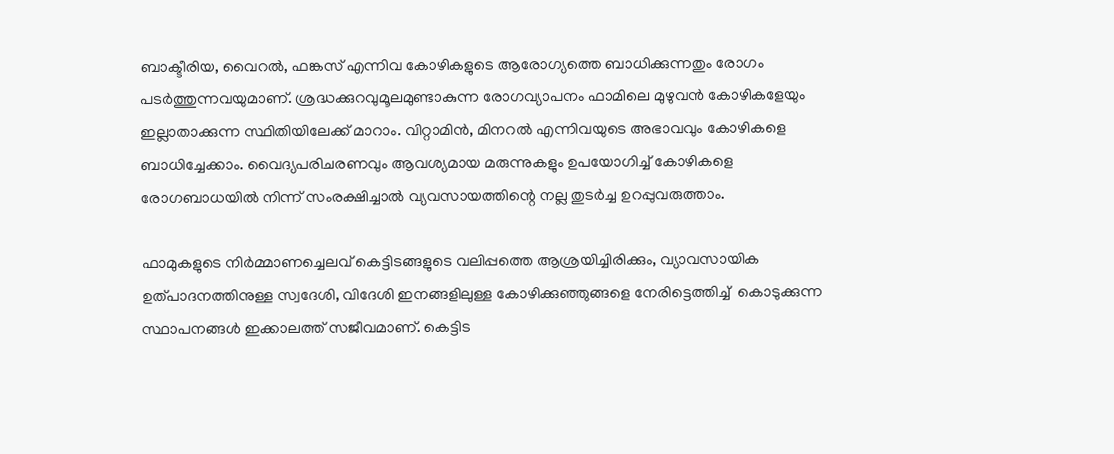ബാക്ടീരിയ, വൈറല്‍, ഫങ്കസ് എന്നിവ കോഴികളുടെ ആരോഗ്യത്തെ ബാധിക്കുന്നതും രോഗം പടര്‍ത്തുന്നവയുമാണ്. ശ്രദ്ധക്കുറവുമൂലമുണ്ടാകുന്ന രോഗവ്യാപനം ഫാമിലെ മുഴുവന്‍ കോഴികളേയും ഇല്ലാതാക്കുന്ന സ്ഥിതിയിലേക്ക് മാറാം. വിറ്റാമിന്‍, മിനറല്‍ എന്നിവയുടെ അഭാവവും കോഴികളെ ബാധിച്ചേക്കാം. വൈദ്യപരിചരണവും ആവശ്യമായ മരുന്നുകളും ഉപയോഗിച്ച് കോഴികളെ രോഗബാധയില്‍ നിന്ന് സംരക്ഷിച്ചാല്‍ വ്യവസായത്തിന്റെ നല്ല തുടര്‍ച്ച ഉറപ്പുവരുത്താം.

ഫാമുകളുടെ നിര്‍മ്മാണച്ചെലവ് കെട്ടിടങ്ങളുടെ വലിപ്പത്തെ ആശ്രയിച്ചിരിക്കും, വ്യാവസായിക ഉത്പാദനത്തിനുള്ള സ്വദേശി, വിദേശി ഇനങ്ങളിലുള്ള കോഴിക്കുഞ്ഞുങ്ങളെ നേരിട്ടെത്തിച്ച്  കൊടുക്കുന്ന സ്ഥാപനങ്ങള്‍ ഇക്കാലത്ത് സജീവമാണ്. കെട്ടിട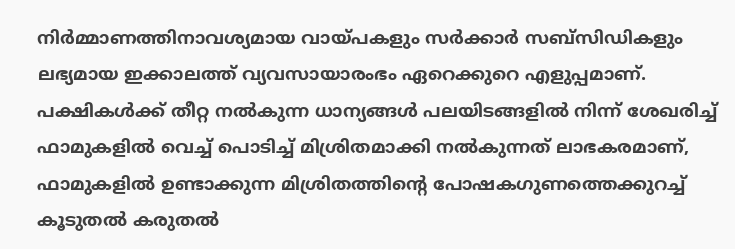നിര്‍മ്മാണത്തിനാവശ്യമായ വായ്‌പകളും സര്‍ക്കാര്‍ സബ്‌സിഡികളും ലഭ്യമായ ഇക്കാലത്ത് വ്യവസായാരംഭം ഏറെക്കുറെ എളുപ്പമാണ്. പക്ഷികള്‍ക്ക് തീറ്റ നല്‍കുന്ന ധാന്യങ്ങള്‍ പലയിടങ്ങളില്‍ നിന്ന് ശേഖരിച്ച് ഫാമുകളില്‍ വെച്ച് പൊടിച്ച് മിശ്രിതമാക്കി നല്‍കുന്നത് ലാഭകരമാണ്, ഫാമുകളില്‍ ഉണ്ടാക്കുന്ന മിശ്രിതത്തിന്റെ പോഷകഗുണത്തെക്കുറച്ച് കൂടുതല്‍ കരുതല്‍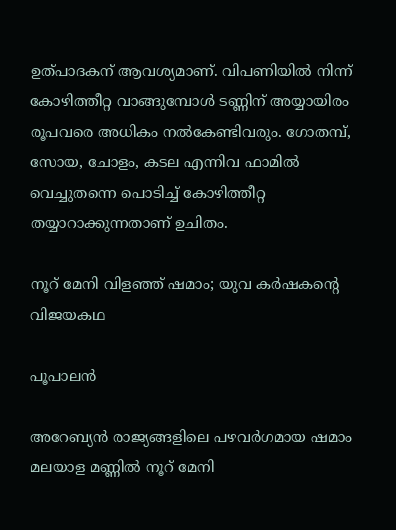ഉത്പാദകന് ആവശ്യമാണ്. വിപണിയില്‍ നിന്ന് കോഴിത്തീറ്റ വാങ്ങുമ്പോള്‍ ടണ്ണിന് അയ്യായിരം രൂപവരെ അധികം നല്‍കേണ്ടിവരും. ഗോതമ്പ്, സോയ, ചോളം, കടല എന്നിവ ഫാമില്‍ വെച്ചുതന്നെ പൊടിച്ച് കോഴിത്തീറ്റ തയ്യാറാക്കുന്നതാണ് ഉചിതം.

നൂറ് മേനി വിളഞ്ഞ് ഷമാം; യുവ കർഷകന്റെ വിജയകഥ

പൂപാലന്‍

അറേബ്യന്‍ രാജ്യങ്ങളിലെ പഴവര്‍ഗമായ ഷമാം മലയാള മണ്ണില്‍ നൂറ് മേനി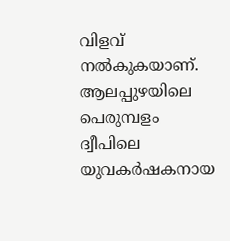വിളവ് നല്‍കുകയാണ്. ആലപ്പുഴയിലെ പെരുമ്പളം ദ്വീപിലെ യുവകര്‍ഷകനായ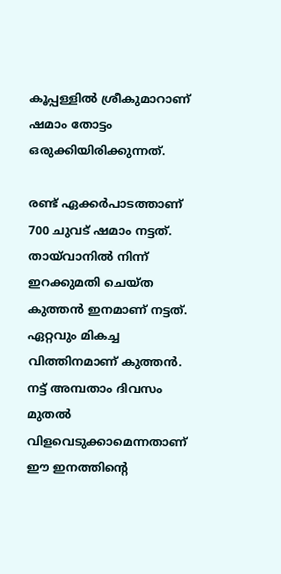കൂപ്പള്ളില്‍ ശ്രീകുമാറാണ് ഷമാം തോട്ടം ഒരുക്കിയിരിക്കുന്നത്.

രണ്ട് ഏക്കര്‍പാടത്താണ് 700 ചുവട് ഷമാം നട്ടത്. തായ്‌വാനില്‍ നിന്ന് ഇറക്കുമതി ചെയ്ത കുത്തന്‍ ഇനമാണ് നട്ടത്. ഏറ്റവും മികച്ച വിത്തിനമാണ് കുത്തന്‍. നട്ട് അമ്പതാം ദിവസം മുതല്‍  വിളവെടുക്കാമെന്നതാണ് ഈ ഇനത്തിന്റെ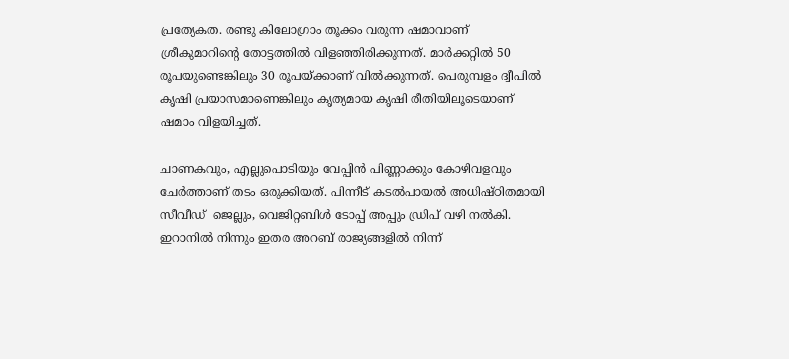പ്രത്യേകത. രണ്ടു കിലോഗ്രാം തൂക്കം വരുന്ന ഷമാവാണ് ശ്രീകുമാറിന്റെ തോട്ടത്തില്‍ വിളഞ്ഞിരിക്കുന്നത്. മാര്‍ക്കറ്റില്‍ 50 രൂപയുണ്ടെങ്കിലും 30 രൂപയ്‌ക്കാണ് വില്‍ക്കുന്നത്. പെരുമ്പളം ദ്വീപില്‍ കൃഷി പ്രയാസമാണെങ്കിലും കൃത്യമായ കൃഷി രീതിയിലൂടെയാണ് ഷമാം വിളയിച്ചത്.

ചാണകവും, എല്ലുപൊടിയും വേപ്പിന്‍ പിണ്ണാക്കും കോഴിവളവും ചേര്‍ത്താണ് തടം ഒരുക്കിയത്. പിന്നീട് കടല്‍പായല്‍ അധിഷ്ഠിതമായി സീവീഡ്  ജെല്ലും, വെജിറ്റബിള്‍ ടോപ്പ് അപ്പും ഡ്രിപ് വഴി നല്‍കി. ഇറാനില്‍ നിന്നും ഇതര അറബ് രാജ്യങ്ങളില്‍ നിന്ന്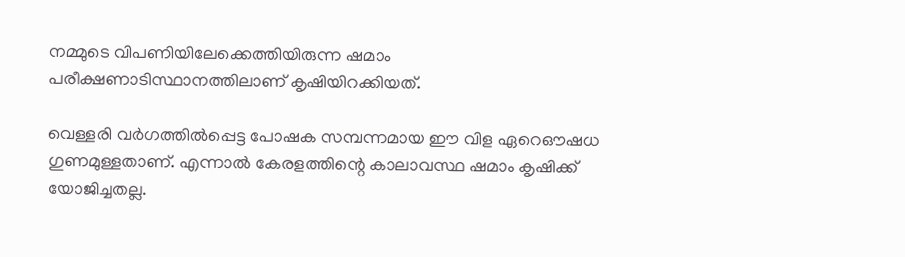നമ്മുടെ വിപണിയിലേക്കെത്തിയിരുന്ന ഷമാം പരീക്ഷണാടിസ്ഥാനത്തിലാണ് കൃഷിയിറക്കിയത്.

വെള്ളരി വര്‍ഗത്തില്‍പ്പെട്ട പോഷക സമ്പന്നമായ ഈ വിള ഏറെഔഷധ ഗുണമുള്ളതാണ്. എന്നാല്‍ കേരളത്തിന്റെ കാലാവസ്ഥ ഷമാം കൃഷിക്ക് യോജിച്ചതല്ല.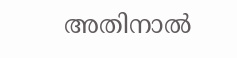അതിനാല്‍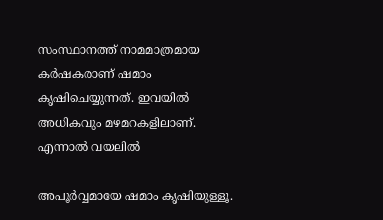സംസ്ഥാനത്ത് നാമമാത്രമായ കര്‍ഷകരാണ് ഷമാം കൃഷിചെയ്യുന്നത്. ഇവയില്‍ അധികവും മഴമറകളിലാണ്. എന്നാല്‍ വയലില്‍

അപൂര്‍വ്വമായേ ഷമാം കൃഷിയുള്ളൂ.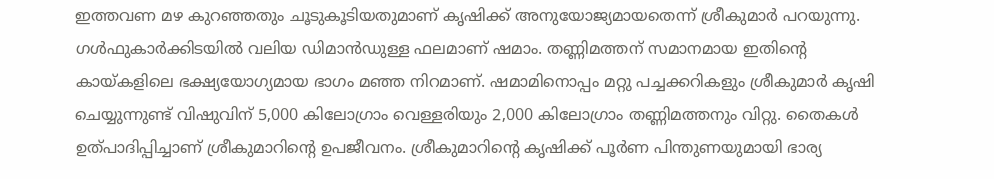ഇത്തവണ മഴ കുറഞ്ഞതും ചൂടുകൂടിയതുമാണ് കൃഷിക്ക് അനുയോജ്യമായതെന്ന് ശ്രീകുമാര്‍ പറയുന്നു. ഗള്‍ഫുകാര്‍ക്കിടയില്‍ വലിയ ഡിമാന്‍ഡുള്ള ഫലമാണ് ഷമാം. തണ്ണിമത്തന് സമാനമായ ഇതിന്റെ കായ്‌കളിലെ ഭക്ഷ്യയോഗ്യമായ ഭാഗം മഞ്ഞ നിറമാണ്. ഷമാമിനൊപ്പം മറ്റു പച്ചക്കറികളും ശ്രീകുമാര്‍ കൃഷി ചെയ്യുന്നുണ്ട് വിഷുവിന് 5,000 കിലോഗ്രാം വെള്ളരിയും 2,000 കിലോഗ്രാം തണ്ണിമത്തനും വിറ്റു. തൈകള്‍ ഉത്പാദിപ്പിച്ചാണ് ശ്രീകുമാറിന്റെ ഉപജീവനം. ശ്രീകുമാറിന്റെ കൃഷിക്ക് പൂര്‍ണ പിന്തുണയുമായി ഭാര്യ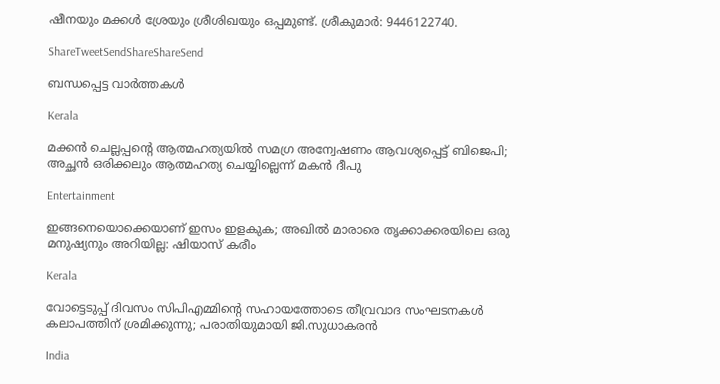ഷീനയും മക്കള്‍ ശ്രേയും ശ്രീശിഖയും ഒപ്പമുണ്ട്. ശ്രീകുമാര്‍: 9446122740.

ShareTweetSendShareShareSend

ബന്ധപ്പെട്ട വാര്‍ത്തകള്‍

Kerala

മക്കൻ ചെല്ലപ്പന്റെ ആത്മഹത്യയിൽ സമഗ്ര അന്വേഷണം ആവശ്യപ്പെട്ട് ബിജെപി; അച്ഛൻ ഒരിക്കലും ആത്മഹത്യ ചെയ്യില്ലെന്ന് മകൻ ദീപു

Entertainment

ഇങ്ങനെയൊക്കെയാണ് ഇസം ഇളകുക; അഖില്‍ മാരാരെ തൃക്കാക്കരയിലെ ഒരു മനുഷ്യനും അറിയില്ല: ഷിയാസ് കരീം

Kerala

വോട്ടെടുപ്പ് ദിവസം സിപിഎമ്മിന്റെ സഹായത്തോടെ തീവ്രവാദ സംഘടനകൾ കലാപത്തിന് ശ്രമിക്കുന്നു; പരാതിയുമായി ജി.സുധാകരൻ

India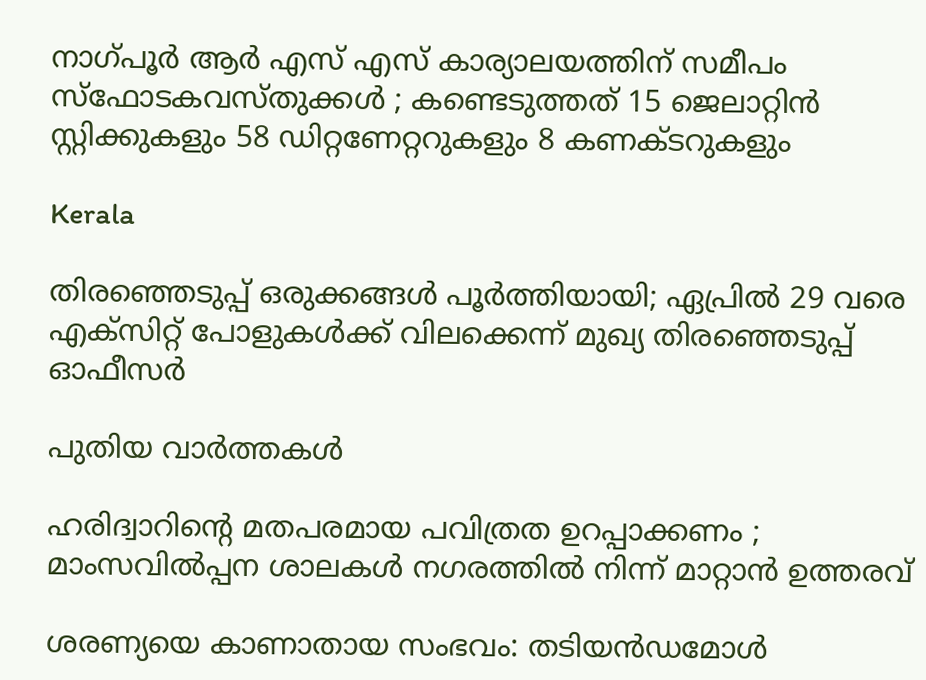നാഗ്പൂർ ആർ എസ് എസ് കാര്യാലയത്തിന് സമീപം സ്ഫോടകവസ്തുക്കൾ ; കണ്ടെടുത്തത് 15 ജെലാറ്റിൻ സ്റ്റിക്കുകളും 58 ഡിറ്റണേറ്ററുകളും 8 കണക്ടറുകളും

Kerala

തിരഞ്ഞെടുപ്പ് ഒരുക്കങ്ങള്‍ പൂര്‍ത്തിയായി; ഏപ്രില്‍ 29 വരെ എക്സിറ്റ് പോളുകള്‍ക്ക് വിലക്കെന്ന് മുഖ്യ തിരഞ്ഞെടുപ്പ് ഓഫീസര്‍

പുതിയ വാര്‍ത്തകള്‍

ഹരിദ്വാറിന്റെ മതപരമായ പവിത്രത ഉറപ്പാക്കണം ; മാംസവിൽപ്പന ശാലകൾ നഗരത്തിൽ നിന്ന് മാറ്റാൻ ഉത്തരവ്

ശരണ്യയെ കാണാതായ സംഭവം: തടിയൻഡമോൾ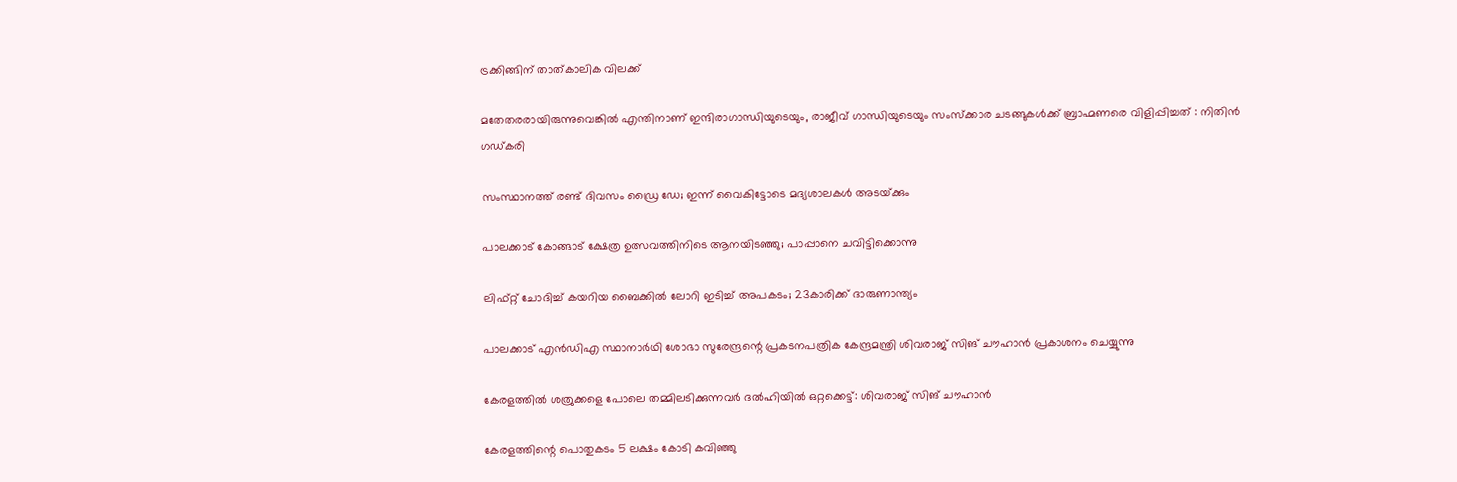ട്രക്കിങ്ങിന് താത്കാലിക വിലക്ക്

മതേതരരായിരുന്നുവെങ്കിൽ എന്തിനാണ് ഇന്ദിരാഗാന്ധിയുടെയും, രാജീവ് ഗാന്ധിയുടെയും സംസ്ക്കാര ചടങ്ങുകൾക്ക് ബ്രാഹ്മണരെ വിളിപ്പിച്ചത് : നിതിൻ ഗഡ്കരി

സംസ്ഥാനത്ത് രണ്ട് ദിവസം ഡ്രൈ ഡേ; ഇന്ന് വൈകിട്ടോടെ മദ്യശാലകള്‍ അടയ്‌ക്കും

പാലക്കാട് കോങ്ങാട് ക്ഷേത്ര ഉത്സവത്തിനിടെ ആനയിടഞ്ഞു; പാപ്പാനെ ചവിട്ടിക്കൊന്നു

ലിഫ്റ്റ് ചോദിച്ച്‌ കയറിയ ബൈക്കില്‍ ലോറി ഇടിച്ച്‌ അപകടം; 23കാരിക്ക് ദാരുണാന്ത്യം

പാലക്കാട് എന്‍ഡിഎ സ്ഥാനാര്‍ഥി ശോഭാ സുരേന്ദ്രന്റെ പ്രകടനപത്രിക കേന്ദ്രമന്ത്രി ശിവരാജ് സിങ് ചൗഹാന്‍ പ്രകാശനം ചെയ്യുന്നു

കേരളത്തില്‍ ശത്രുക്കളെ പോലെ തമ്മിലടിക്കുന്നവര്‍ ദല്‍ഹിയില്‍ ഒറ്റക്കെട്ട്: ശിവരാജ് സിങ് ചൗഹാന്‍

കേരളത്തിന്റെ പൊതുകടം 5 ലക്ഷം കോടി കവിഞ്ഞു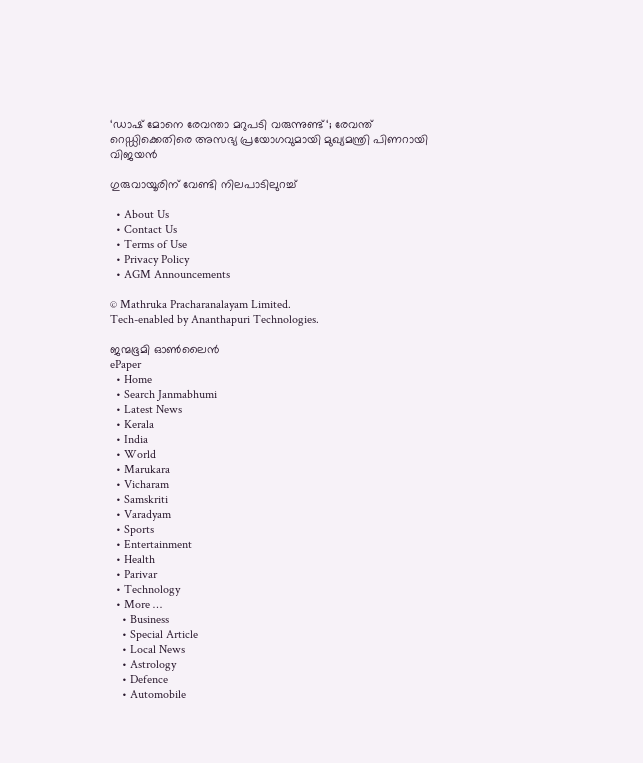‘ഡാഷ് മോനെ രേവന്താ മറുപടി വരുന്നുണ്ട്‘; രേവന്ത് റെഡ്ഡിക്കെതിരെ അസഭ്യ പ്രയോഗവുമായി മുഖ്യമന്ത്രി പിണറായി വിജയൻ

ഗുരുവായൂരിന്‌ വേണ്ടി നിലപാടിലുറച്ച്

  • About Us
  • Contact Us
  • Terms of Use
  • Privacy Policy
  • AGM Announcements

© Mathruka Pracharanalayam Limited.
Tech-enabled by Ananthapuri Technologies.

ജന്മഭൂമി ഓണ്‍ലൈന്‍
ePaper
  • Home
  • Search Janmabhumi
  • Latest News
  • Kerala
  • India
  • World
  • Marukara
  • Vicharam
  • Samskriti
  • Varadyam
  • Sports
  • Entertainment
  • Health
  • Parivar
  • Technology
  • More …
    • Business
    • Special Article
    • Local News
    • Astrology
    • Defence
    • Automobile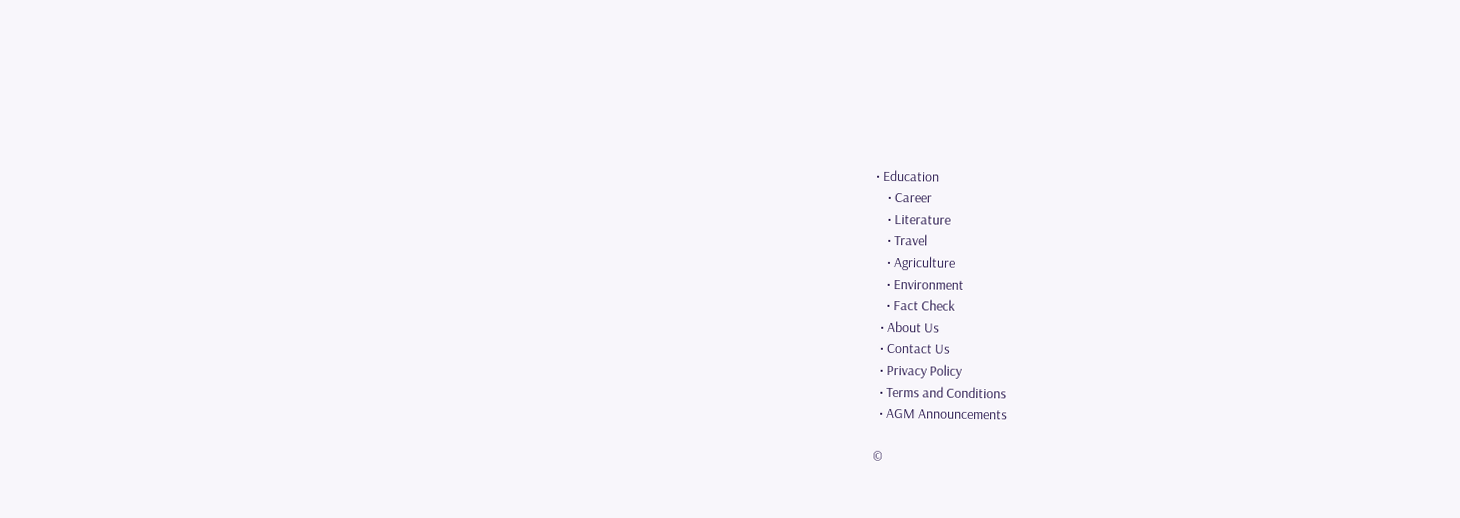• Education
    • Career
    • Literature
    • Travel
    • Agriculture
    • Environment
    • Fact Check
  • About Us
  • Contact Us
  • Privacy Policy
  • Terms and Conditions
  • AGM Announcements

©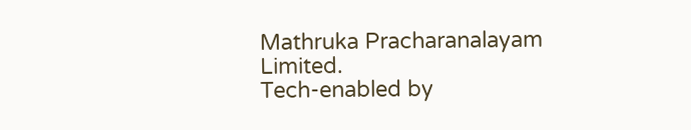Mathruka Pracharanalayam Limited.
Tech-enabled by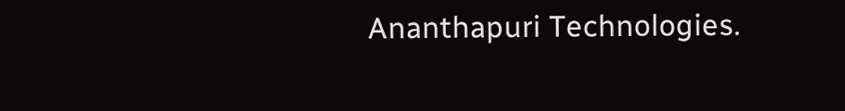Ananthapuri Technologies.